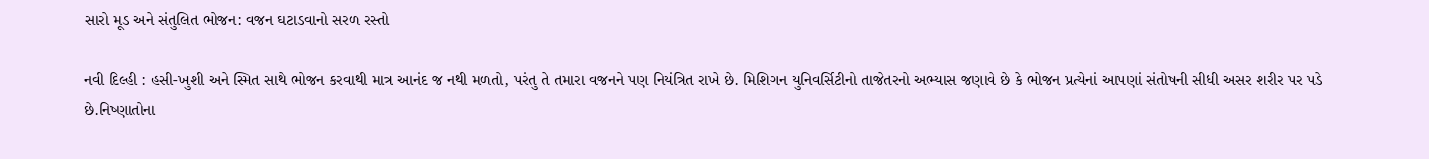સારો મૂડ અને સંતુલિત ભોજન: વજન ઘટાડવાનો સરળ રસ્તો

નવી દિલ્હી : હસી-ખુશી અને સ્મિત સાથે ભોજન કરવાથી માત્ર આનંદ જ નથી મળતો, પરંતુ તે તમારા વજનને પણ નિયંત્રિત રાખે છે. મિશિગન યુનિવર્સિટીનો તાજેતરનો અભ્યાસ જણાવે છે કે ભોજન પ્રત્યેનાં આપણાં સંતોષની સીધી અસર શરીર પર પડે છે.નિષ્ણાતોના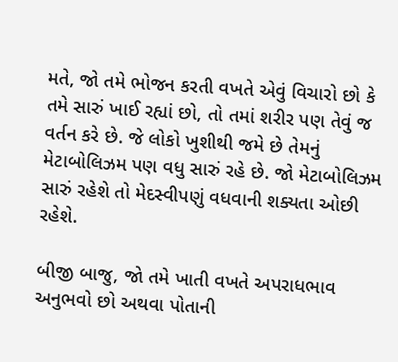મતે, જો તમે ભોજન કરતી વખતે એવું વિચારો છો કે તમે સારું ખાઈ રહ્યાં છો, તો તમાં શરીર પણ તેવું જ વર્તન કરે છે. જે લોકો ખુશીથી જમે છે તેમનું મેટાબોલિઝમ પણ વધુ સારું રહે છે. જો મેટાબોલિઝમ સારું રહેશે તો મેદસ્વીપણું વધવાની શક્યતા ઓછી રહેશે.

બીજી બાજુ, જો તમે ખાતી વખતે અપરાધભાવ અનુભવો છો અથવા પોતાની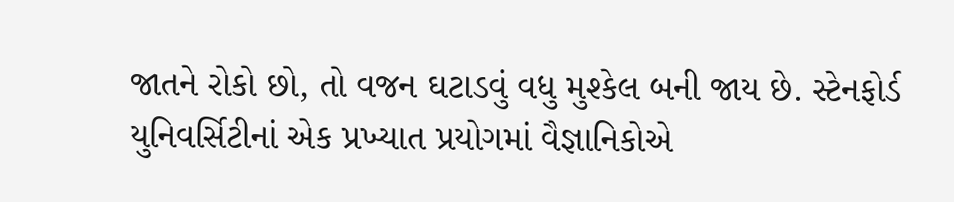જાતને રોકો છો, તો વજન ઘટાડવું વધુ મુશ્કેલ બની જાય છે. સ્ટેનફોર્ડ યુનિવર્સિટીનાં એક પ્રખ્યાત પ્રયોગમાં વૈજ્ઞાનિકોએ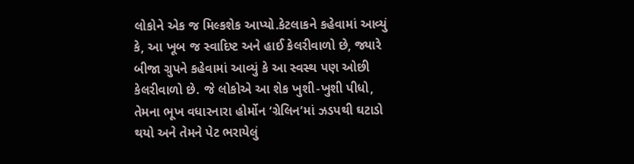લોકોને એક જ મિલ્કશેક આપ્યો.કેટલાકને કહેવામાં આવ્યું કે, આ ખૂબ જ સ્વાદિષ્ટ અને હાઈ કેલરીવાળો છે, જ્યારે બીજા ગ્રુપને કહેવામાં આવ્યું કે આ સ્વસ્થ પણ ઓછી કેલરીવાળો છે. જે લોકોએ આ શેક ખુશી-ખુશી પીધો, તેમના ભૂખ વધારનારા હોર્મોન ‘ગ્રેલિન’માં ઝડપથી ઘટાડો થયો અને તેમને પેટ ભરાયેલું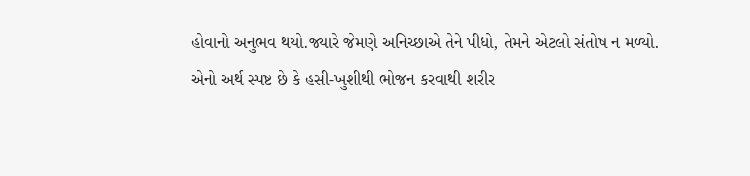હોવાનો અનુભવ થયો.જ્યારે જેમણે અનિચ્છાએ તેને પીધો, તેમને એટલો સંતોષ ન મળ્યો. એનો અર્થ સ્પષ્ટ છે કે હસી-ખુશીથી ભોજન કરવાથી શરીર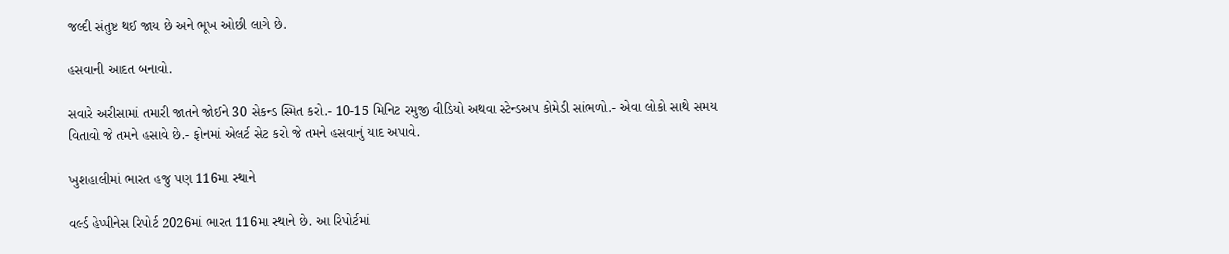જલ્દી સંતુષ્ટ થઈ જાય છે અને ભૂખ ઓછી લાગે છે.

હસવાની આદત બનાવો.

સવારે અરીસામાં તમારી જાતને જોઈને 30 સેકન્ડ સ્મિત કરો.- 10-15 મિનિટ રમુજી વીડિયો અથવા સ્ટેન્ડઅપ કોમેડી સાંભળો.- એવા લોકો સાથે સમય વિતાવો જે તમને હસાવે છે.- ફોનમાં એલર્ટ સેટ કરો જે તમને હસવાનું યાદ અપાવે.

ખુશહાલીમાં ભારત હજુ પણ 116મા સ્થાને

વર્લ્ડ હેપ્પીનેસ રિપોર્ટ 2026માં ભારત 116મા સ્થાને છે. આ રિપોર્ટમાં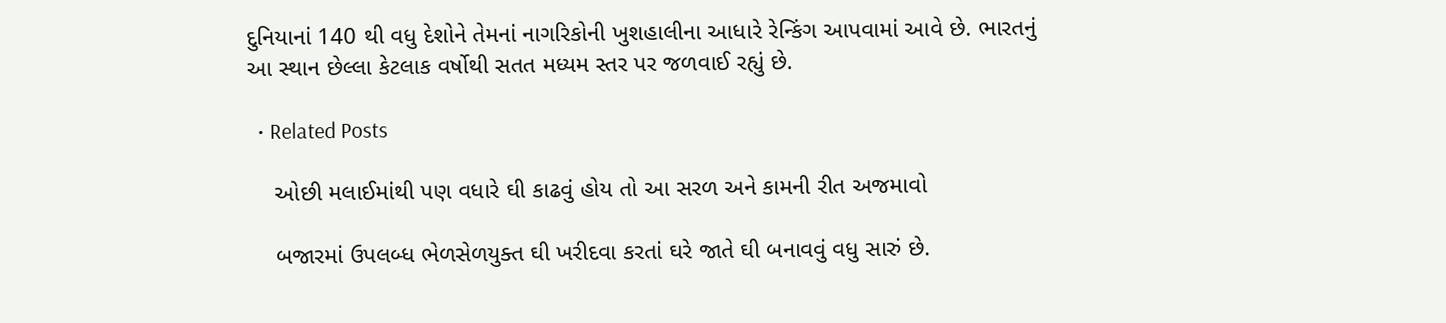દુનિયાનાં 140 થી વધુ દેશોને તેમનાં નાગરિકોની ખુશહાલીના આધારે રેન્કિંગ આપવામાં આવે છે. ભારતનું આ સ્થાન છેલ્લા કેટલાક વર્ષોથી સતત મધ્યમ સ્તર પર જળવાઈ રહ્યું છે.

  • Related Posts

    ઓછી મલાઈમાંથી પણ વધારે ઘી કાઢવું હોય તો આ સરળ અને કામની રીત અજમાવો

    બજારમાં ઉપલબ્ધ ભેળસેળયુક્ત ઘી ખરીદવા કરતાં ઘરે જાતે ઘી બનાવવું વધુ સારું છે.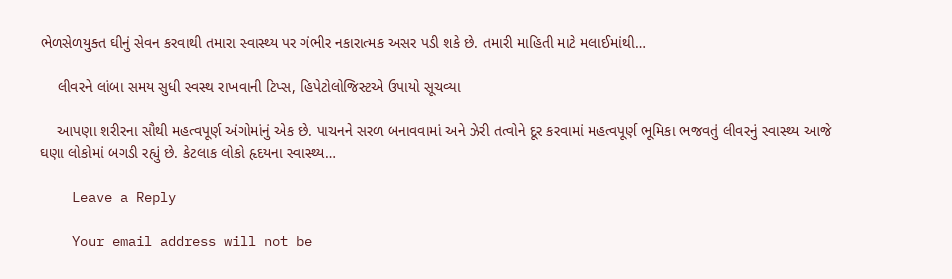ભેળસેળયુક્ત ઘીનું સેવન કરવાથી તમારા સ્વાસ્થ્ય પર ગંભીર નકારાત્મક અસર પડી શકે છે. તમારી માહિતી માટે મલાઈમાંથી…

    લીવરને લાંબા સમય સુધી સ્વસ્થ રાખવાની ટિપ્સ, હિપેટોલોજિસ્ટએ ઉપાયો સૂચવ્યા

    આપણા શરીરના સૌથી મહત્વપૂર્ણ અંગોમાંનું એક છે. પાચનને સરળ બનાવવામાં અને ઝેરી તત્વોને દૂર કરવામાં મહત્વપૂર્ણ ભૂમિકા ભજવતું લીવરનું સ્વાસ્થ્ય આજે ઘણા લોકોમાં બગડી રહ્યું છે. કેટલાક લોકો હૃદયના સ્વાસ્થ્ય…

    Leave a Reply

    Your email address will not be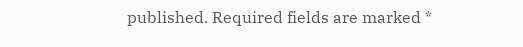published. Required fields are marked *